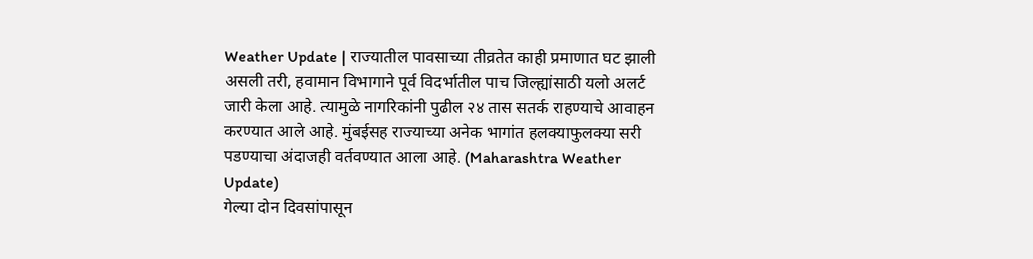Weather Update | राज्यातील पावसाच्या तीव्रतेत काही प्रमाणात घट झाली असली तरी, हवामान विभागाने पूर्व विदर्भातील पाच जिल्ह्यांसाठी यलो अलर्ट जारी केला आहे. त्यामुळे नागरिकांनी पुढील २४ तास सतर्क राहण्याचे आवाहन करण्यात आले आहे. मुंबईसह राज्याच्या अनेक भागांत हलक्याफुलक्या सरी पडण्याचा अंदाजही वर्तवण्यात आला आहे. (Maharashtra Weather Update)
गेल्या दोन दिवसांपासून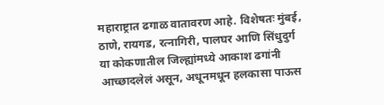महाराष्ट्रात ढगाळ वातावरण आहे. विशेषतः मुंबई, ठाणे, रायगड, रत्नागिरी, पालघर आणि सिंधुदुर्ग या कोकणातील जिल्ह्यांमध्ये आकाश ढगांनी आच्छादलेलं असून, अधूनमधून हलकासा पाऊस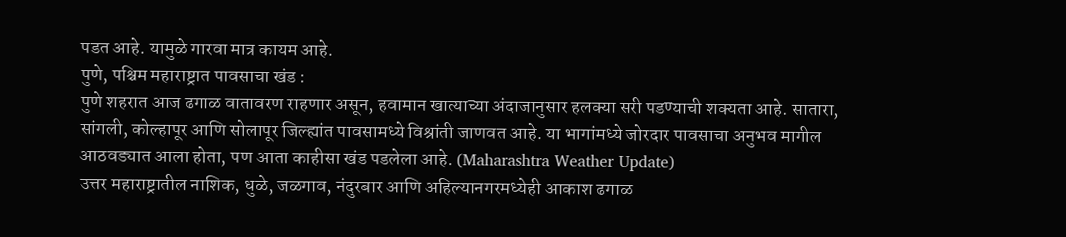पडत आहे. यामुळे गारवा मात्र कायम आहे.
पुणे, पश्चिम महाराष्ट्रात पावसाचा खंड :
पुणे शहरात आज ढगाळ वातावरण राहणार असून, हवामान खात्याच्या अंदाजानुसार हलक्या सरी पडण्याची शक्यता आहे. सातारा, सांगली, कोल्हापूर आणि सोलापूर जिल्ह्यांत पावसामध्ये विश्रांती जाणवत आहे. या भागांमध्ये जोरदार पावसाचा अनुभव मागील आठवड्यात आला होता, पण आता काहीसा खंड पडलेला आहे. (Maharashtra Weather Update)
उत्तर महाराष्ट्रातील नाशिक, धुळे, जळगाव, नंदुरबार आणि अहिल्यानगरमध्येही आकाश ढगाळ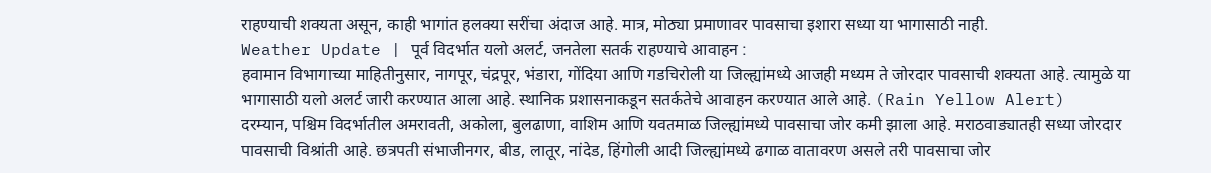राहण्याची शक्यता असून, काही भागांत हलक्या सरींचा अंदाज आहे. मात्र, मोठ्या प्रमाणावर पावसाचा इशारा सध्या या भागासाठी नाही.
Weather Update | पूर्व विदर्भात यलो अलर्ट, जनतेला सतर्क राहण्याचे आवाहन :
हवामान विभागाच्या माहितीनुसार, नागपूर, चंद्रपूर, भंडारा, गोंदिया आणि गडचिरोली या जिल्ह्यांमध्ये आजही मध्यम ते जोरदार पावसाची शक्यता आहे. त्यामुळे या भागासाठी यलो अलर्ट जारी करण्यात आला आहे. स्थानिक प्रशासनाकडून सतर्कतेचे आवाहन करण्यात आले आहे. (Rain Yellow Alert)
दरम्यान, पश्चिम विदर्भातील अमरावती, अकोला, बुलढाणा, वाशिम आणि यवतमाळ जिल्ह्यांमध्ये पावसाचा जोर कमी झाला आहे. मराठवाड्यातही सध्या जोरदार पावसाची विश्रांती आहे. छत्रपती संभाजीनगर, बीड, लातूर, नांदेड, हिंगोली आदी जिल्ह्यांमध्ये ढगाळ वातावरण असले तरी पावसाचा जोर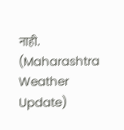नाही. (Maharashtra Weather Update)